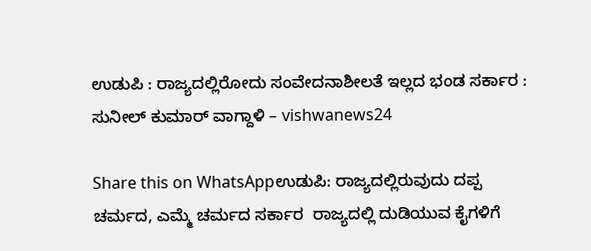ಉಡುಪಿ : ರಾಜ್ಯದಲ್ಲಿರೋದು ಸಂವೇದನಾಶೀಲತೆ ಇಲ್ಲದ ಭಂಡ ಸರ್ಕಾರ : ಸುನೀಲ್ ಕುಮಾರ್ ವಾಗ್ದಾಳಿ – vishwanews24

Share this on WhatsAppಉಡುಪಿ: ರಾಜ್ಯದಲ್ಲಿರುವುದು ದಪ್ಪ ಚರ್ಮದ, ಎಮ್ಮೆ ಚರ್ಮದ ಸರ್ಕಾರ  ರಾಜ್ಯದಲ್ಲಿ ದುಡಿಯುವ ಕೈಗಳಿಗೆ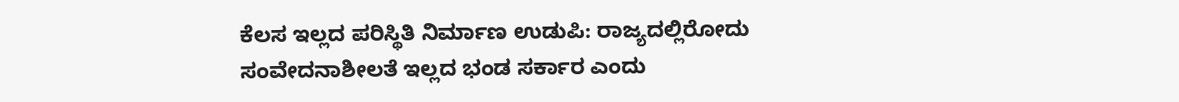ಕೆಲಸ ಇಲ್ಲದ ಪರಿಸ್ಥಿತಿ ನಿರ್ಮಾಣ ಉಡುಪಿ: ರಾಜ್ಯದಲ್ಲಿರೋದು ಸಂವೇದನಾಶೀಲತೆ ಇಲ್ಲದ ಭಂಡ ಸರ್ಕಾರ ಎಂದು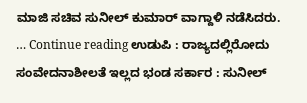ಮಾಜಿ ಸಚಿವ ಸುನೀಲ್ ಕುಮಾರ್ ವಾಗ್ದಾಳಿ ನಡೆಸಿದರು. … Continue reading ಉಡುಪಿ : ರಾಜ್ಯದಲ್ಲಿರೋದು ಸಂವೇದನಾಶೀಲತೆ ಇಲ್ಲದ ಭಂಡ ಸರ್ಕಾರ : ಸುನೀಲ್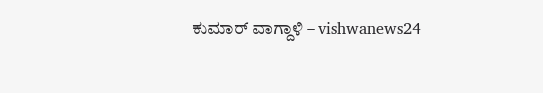ಕುಮಾರ್ ವಾಗ್ದಾಳಿ – vishwanews24